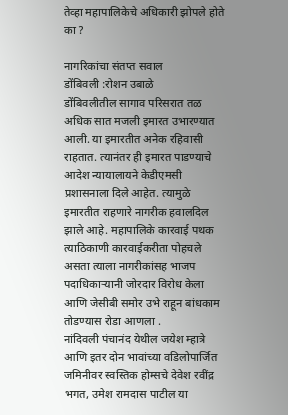तेव्हा महापालिकेचे अधिकारी झोपले होते का ?

नागरिकांचा संतप्त सवाल
डोंबिवली :रोशन उबाळे
डोंबिवलीतील सागाव परिसरात तळ अधिक सात मजली इमारत उभारण्यात आली. या इमारतीत अनेक रहिवासी राहतात. त्यानंतर ही इमारत पाडण्याचे आदेश न्यायालायने केडीएमसी प्रशासनाला दिले आहेत. त्यामुळे इमारतीत राहणारे नागरीक हवालदिल झाले आहे. महापालिके कारवाई पथक त्याठिकाणी कारवाईकरीता पोहचले असता त्याला नागरीकांसह भाजप पदाधिकाऱ्यानी जोरदार विरोध केला आणि जेसीबी समोर उभे राहून बांधकाम तोडण्यास रोडा आणला .
नांदिवली पंचानंद येथील जयेश म्हात्रे आणि इतर दोन भावांच्या वडिलोपार्जित जमिनीवर स्वस्तिक होम्सचे देवेश रवींद्र भगत, उमेश रामदास पाटील या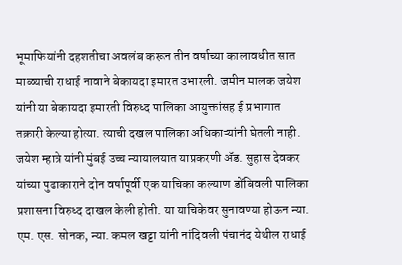भूमाफियांनी दहशतीचा अवलंब करून तीन वर्षाच्या कालावधीत सात माळ्याची राधाई नावाने बेकायदा इमारत उभारली. जमीन मालक जयेश यांनी या बेकायदा इमारती विरुध्द पालिका आयुक्तांसह ई प्रभागात तक्रारी केल्या होत्या. त्याची दखल पालिका अधिकाऱ्यांनी घेतली नाही. जयेश म्हात्रे यांनी मुंबई उच्च न्यायालयात याप्रकरणी ॲड. सुहास देवकर यांच्या पुढाकाराने दोन वर्षापूर्वी एक याचिका कल्याण डोंबिवली पालिका प्रशासना विरुध्द दाखल केली होती. या याचिकेवर सुनावण्या होऊन न्या. एम. एस. सोनक, न्या. कमल खट्टा यांनी नांदिवली पंचानंद येथील राधाई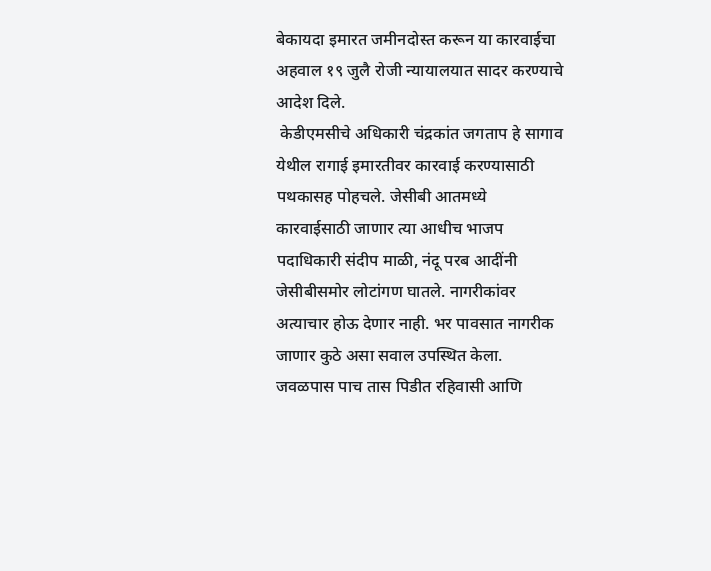बेकायदा इमारत जमीनदोस्त करून या कारवाईचा अहवाल १९ जुलै रोजी न्यायालयात सादर करण्याचे आदेश दिले.
 केडीएमसीचे अधिकारी चंद्रकांत जगताप हे सागाव येथील रागाई इमारतीवर कारवाई करण्यासाठी पथकासह पोहचले. जेसीबी आतमध्ये कारवाईसाठी जाणार त्या आधीच भाजप पदाधिकारी संदीप माळी, नंदू परब आदींनी जेसीबीसमोर लोटांगण घातले. नागरीकांवर अत्याचार होऊ देणार नाही. भर पावसात नागरीक जाणार कुठे असा सवाल उपस्थित केला. जवळपास पाच तास पिडीत रहिवासी आणि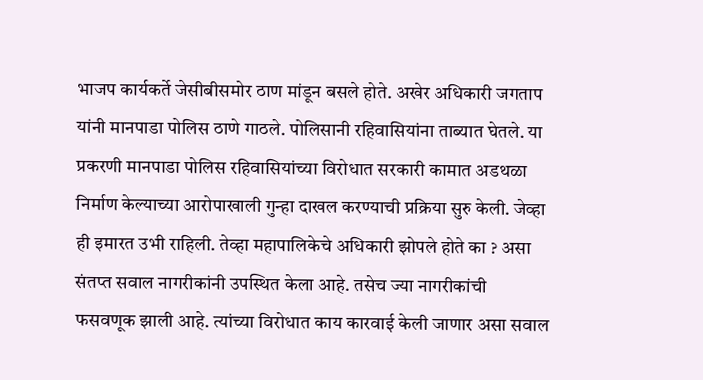भाजप कार्यकर्ते जेसीबीसमोर ठाण मांडून बसले होते. अखेर अधिकारी जगताप यांनी मानपाडा पोलिस ठाणे गाठले. पोलिसानी रहिवासियांना ताब्यात घेतले. या प्रकरणी मानपाडा पोलिस रहिवासियांच्या विरोधात सरकारी कामात अडथळा निर्माण केल्याच्या आरोपाखाली गुन्हा दाखल करण्याची प्रक्रिया सुरु केली. जेव्हा ही इमारत उभी राहिली. तेव्हा महापालिकेचे अधिकारी झोपले होते का ? असा संतप्त सवाल नागरीकांनी उपस्थित केला आहे. तसेच ज्या नागरीकांची फसवणूक झाली आहे. त्यांच्या विरोधात काय कारवाई केली जाणार असा सवाल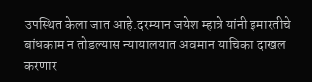उपस्थित केला जात आहे.दरम्यान जयेश म्हात्रे यांनी इमारतीचे बांधकाम न तोडल्यास न्यायालयात अवमान याचिका दाखल करणार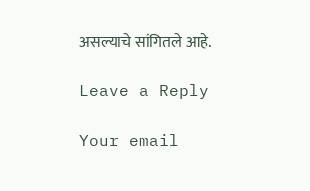असल्याचे सांगितले आहे.

Leave a Reply

Your email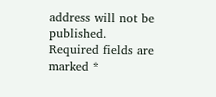address will not be published. Required fields are marked *